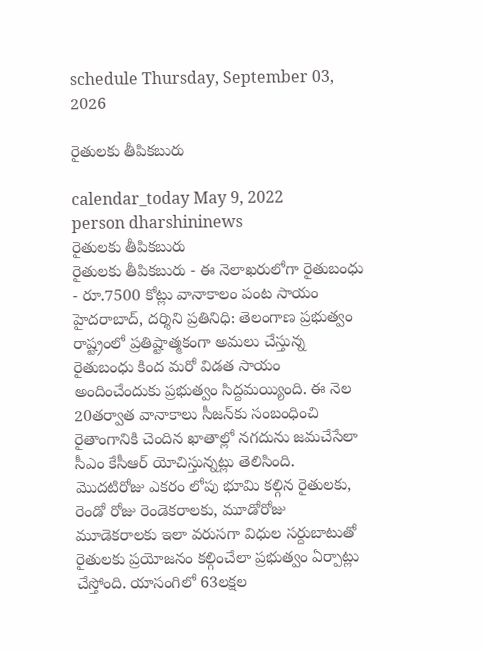schedule Thursday, September 03, 2026

రైతుల‌కు తీపిక‌బురు

calendar_today May 9, 2022
person dharshininews
రైతుల‌కు తీపిక‌బురు
రైతుల‌కు తీపిక‌బురు - ఈ నెలాఖరులోగా రైతుబంధు - రూ.7500 కోట్లు వానాకాలం పంట సాయం హైద‌రాబాద్, ద‌ర్శిని ప్ర‌తినిధి: తెలంగాణ ప్ర‌భుత్వం రాష్ట్రంలో ప్ర‌తిష్టాత్మ‌కంగా అమ‌లు చేస్తున్న రైతుబంధు కింద మ‌రో విడ‌త సాయం అందించేందుకు ప్ర‌భుత్వం సిద్దమ‌య్యింది. ఈ నెల 20తర్వాత వానాకాలు సీజన్‌కు సంబంధించి రైతాంగానికి చెందిన ఖాతాల్లో నగదును జమచేసేలా సీఎం కేసీఆర్ యోచిస్తున్నట్లు తెలిసింది. మొదటిరోజు ఎకరం లోపు భూమి కల్గిన రైతులకు, రెండో రోజు రెండెకరాలకు, మూడోరోజు మూడెకరాలకు ఇలా వరుసగా విధుల సర్దుబాటుతో రైతులకు ప్రయోజనం కల్గించేలా ప్రభుత్వం ఏర్పాట్లు చేస్తోంది. యాసంగిలో 63లక్షల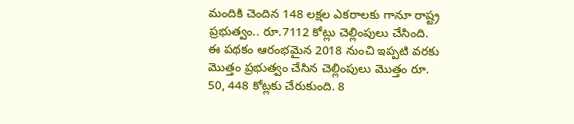మందికి చెందిన 148 లక్షల ఎకరాలకు గానూ రాష్ట్ర ప్రభుత్వం.. రూ.7112 కోట్లు చెల్లింపులు చేసింది. ఈ పథకం ఆరంభమైన 2018 నుంచి ఇప్పటి వరకు మొత్తం ప్రభుత్వం చేసిన చెల్లింపులు మొత్తం రూ. 50, 448 కోట్లకు చేరుకుంది. 8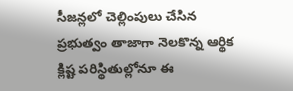సీజన్లలో చెల్లింపులు చేసిన ప్రభుత్వం తాజాగా నెలకొన్న ఆర్థిక క్లిష్ట పరిస్థితుల్లోనూ ఈ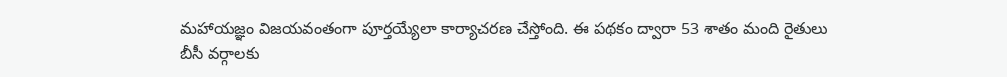మహాయజ్ఞం విజయవంతంగా పూర్తయ్యేలా కార్యాచరణ చేస్తోంది. ఈ పథకం ద్వారా 53 శాతం మంది రైతులు బీసీ వర్గాలకు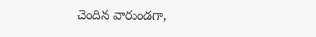చెందిన వారుండగా,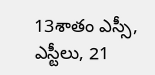13శాతం ఎస్సీ, ఎస్టీలు, 21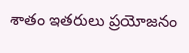శాతం ఇతరులు ప్రయోజనం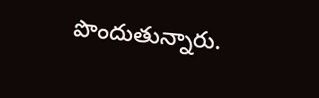పొందుతున్నారు.